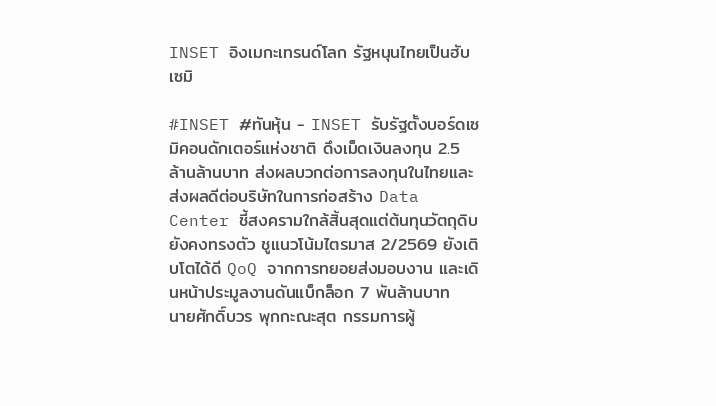INSET อิงเมกะเทรนด์โลก รัฐหนุนไทยเป็นฮับเซมิ

#INSET #ทันหุ้น - INSET รับรัฐตั้งบอร์ดเซมิคอนดักเตอร์แห่งชาติ ดึงเม็ดเงินลงทุน 2.5 ล้านล้านบาท ส่งผลบวกต่อการลงทุนในไทยและส่งผลดีต่อบริษัทในการก่อสร้าง Data Center ชี้สงครามใกล้สิ้นสุดแต่ต้นทุนวัตถุดิบยังคงทรงตัว ชูแนวโน้มไตรมาส 2/2569 ยังเติบโตได้ดี QoQ จากการทยอยส่งมอบงาน และเดินหน้าประมูลงานดันแบ็กล็อก 7 พันล้านบาท
นายศักดิ์บวร พุกกะณะสุต กรรมการผู้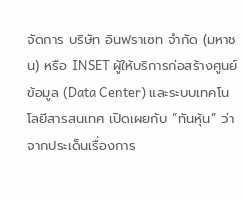จัดการ บริษัท อินฟราเซท จำกัด (มหาชน) หรือ INSET ผู้ให้บริการก่อสร้างศูนย์ข้อมูล (Data Center) และระบบเทคโนโลยีสารสนเทศ เปิดเผยกับ “ทันหุ้น” ว่า จากประเด็นเรื่องการ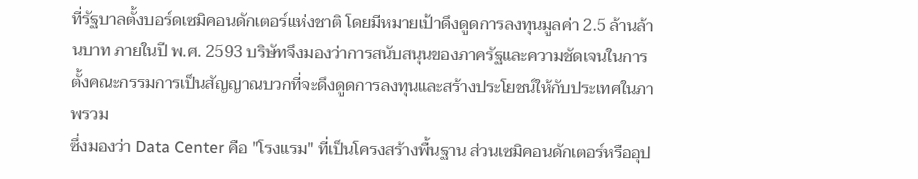ที่รัฐบาลตั้งบอร์ดเซมิคอนดักเตอร์แห่งชาติ โดยมีหมายเป้าดึงดูดการลงทุนมูลค่า 2.5 ล้านล้านบาท ภายในปี พ.ศ. 2593 บริษัทจึงมองว่าการสนับสนุนของภาครัฐและความชัดเจนในการตั้งคณะกรรมการเป็นสัญญาณบวกที่จะดึงดูดการลงทุนและสร้างประโยชน์ให้กับประเทศในภาพรวม
ซึ่งมองว่า Data Center คือ "โรงแรม" ที่เป็นโครงสร้างพื้นฐาน ส่วนเซมิคอนดักเตอร์หรืออุป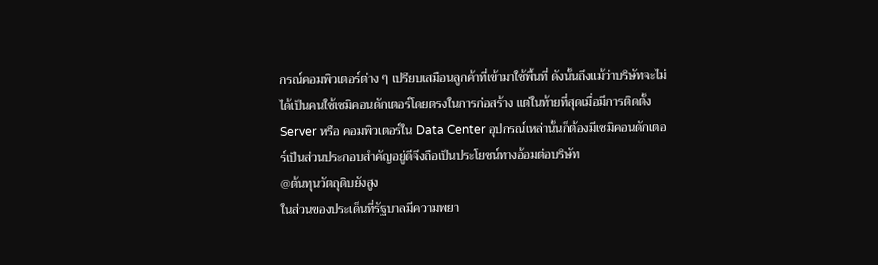กรณ์คอมพิวเตอร์ต่าง ๆ เปรียบเสมือนลูกค้าที่เข้ามาใช้พื้นที่ ดังนั้นถึงแม้ว่าบริษัทจะไม่ได้เป็นคนใช้เซมิคอนดักเตอร์โดยตรงในการก่อสร้าง แต่ในท้ายที่สุดเมื่อมีการติดตั้ง Server หรือ คอมพิวเตอร์ใน Data Center อุปกรณ์เหล่านั้นก็ต้องมีเซมิคอนดักเตอร์เป็นส่วนประกอบสำคัญอยู่ดีจึงถือเป็นประโยชน์ทางอ้อมต่อบริษัท
@ต้นทุนวัตถุดิบยังสูง
ในส่วนของประเด็นที่รัฐบาลมีความพยา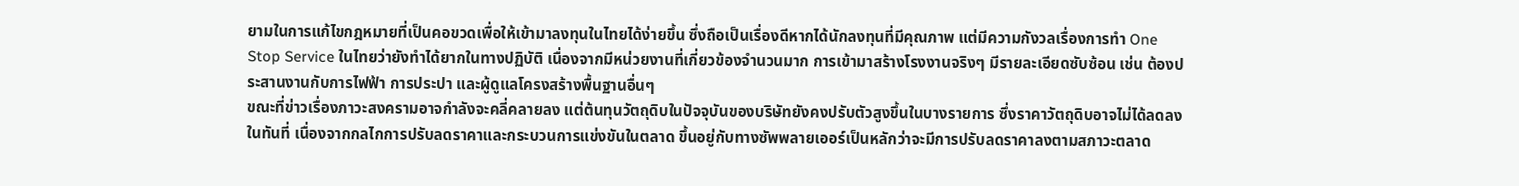ยามในการแก้ไขกฎหมายที่เป็นคอขวดเพื่อให้เข้ามาลงทุนในไทยได้ง่ายขึ้น ซึ่งถือเป็นเรื่องดีหากได้นักลงทุนที่มีคุณภาพ แต่มีความกังวลเรื่องการทำ One Stop Service ในไทยว่ายังทำได้ยากในทางปฏิบัติ เนื่องจากมีหน่วยงานที่เกี่ยวข้องจำนวนมาก การเข้ามาสร้างโรงงานจริงๆ มีรายละเอียดซับซ้อน เช่น ต้องประสานงานกับการไฟฟ้า การประปา และผู้ดูแลโครงสร้างพื้นฐานอื่นๆ
ขณะที่ข่าวเรื่องภาวะสงครามอาจกำลังจะคลี่คลายลง แต่ต้นทุนวัตถุดิบในปัจจุบันของบริษัทยังคงปรับตัวสูงขึ้นในบางรายการ ซึ่งราคาวัตถุดิบอาจไม่ได้ลดลงในทันที่ เนื่องจากกลไกการปรับลดราคาและกระบวนการแข่งขันในตลาด ขึ้นอยู่กับทางซัพพลายเออร์เป็นหลักว่าจะมีการปรับลดราคาลงตามสภาวะตลาด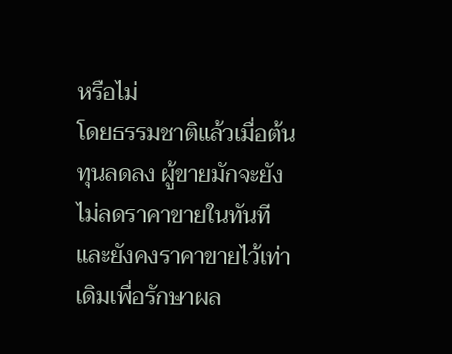หรือไม่
โดยธรรมชาติแล้วเมื่อต้นทุนลดลง ผู้ขายมักจะยังไม่ลดราคาขายในทันทีและยังคงราคาขายไว้เท่าเดิมเพื่อรักษาผล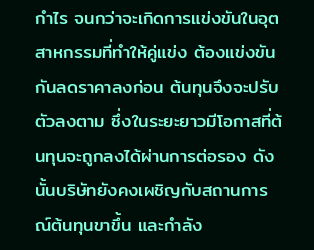กำไร จนกว่าจะเกิดการแข่งขันในอุตสาหกรรมที่ทำให้คู่แข่ง ต้องแข่งขันกันลดราคาลงก่อน ต้นทุนจึงจะปรับตัวลงตาม ซึ่งในระยะยาวมีโอกาสที่ต้นทุนจะถูกลงได้ผ่านการต่อรอง ดังนั้นบริษัทยังคงเผชิญกับสถานการณ์ต้นทุนขาขึ้น และกำลัง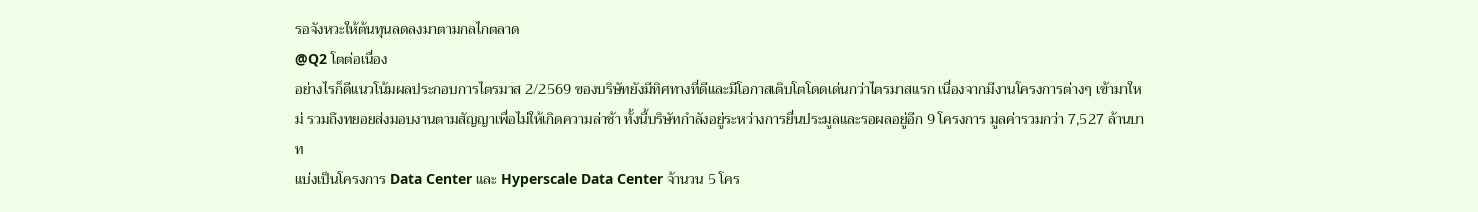รอจังหวะให้ต้นทุนลดลงมาตามกลไกตลาด
@Q2 โตต่อเนื่อง
อย่างไรก็ดีแนวโน้มผลประกอบการไตรมาส 2/2569 ของบริษัทยังมีทิศทางที่ดีและมีโอกาสเติบโตโดดเด่นกว่าไตรมาสแรก เนื่องจากมีงานโครงการต่างๆ เข้ามาใหม่ รวมถึงทยอยส่งมอบงานตามสัญญาเพื่อไม่ให้เกิดความล่าช้า ทั้งนี้บริษัทกำลังอยู่ระหว่างการยื่นประมูลและรอผลอยู่อีก 9 โครงการ มูลค่ารวมกว่า 7,527 ล้านบาท
แบ่งเป็นโครงการ Data Center และ Hyperscale Data Center จ้านวน 5 โคร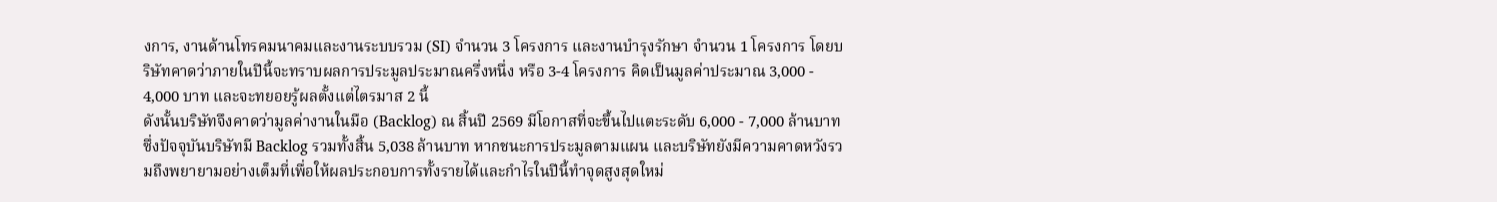งการ, งานด้านโทรคมนาคมและงานระบบรวม (SI) จำนวน 3 โครงการ และงานบำรุงรักษา จำนวน 1 โครงการ โดยบริษัทคาดว่าภายในปีนี้จะทราบผลการประมูลประมาณครึ่งหนึ่ง หรือ 3-4 โครงการ คิดเป็นมูลค่าประมาณ 3,000 - 4,000 บาท และจะทยอยรู้ผลตั้งแต่ไตรมาส 2 นี้
ดังนั้นบริษัทจึงคาดว่ามูลค่างานในมือ (Backlog) ณ สิ้นปี 2569 มีโอกาสที่จะขึ้นไปแตะระดับ 6,000 - 7,000 ล้านบาท ซึ่งปัจจุบันบริษัทมี Backlog รวมทั้งสิ้น 5,038 ล้านบาท หากชนะการประมูลตามแผน และบริษัทยังมีความคาดหวังรวมถึงพยายามอย่างเต็มที่เพื่อให้ผลประกอบการทั้งรายได้และกำไรในปีนี้ทำจุดสูงสุดใหม่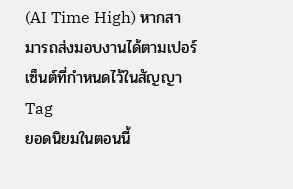(AI Time High) หากสามารถส่งมอบงานได้ตามเปอร์เซ็นต์ที่กำหนดไว้ในสัญญา
Tag
ยอดนิยมในตอนนี้